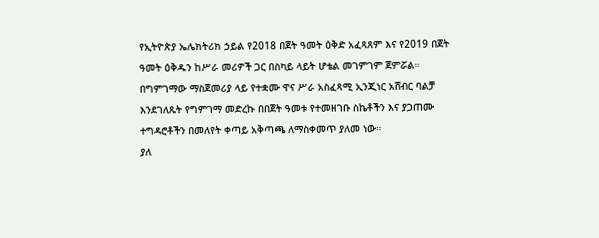የኢትዮጵያ ኤሌክትሪክ ኃይል የ2018 በጀት ዓመት ዕቅድ አፈጻጸም እና የ2019 በጀት ዓመት ዕቅዱን ከሥራ መሪዎች ጋር በስካይ ላይት ሆቴል መገምገም ጀምሯል።
በግምገማው ማስጀመሪያ ላይ የተቋሙ ዋና ሥራ አስፈጻሚ ኢንጂነር አሸብር ባልቻ እንደገለጹት የግምገማ መድረኩ በበጀት ዓመቱ የተመዘገቡ ስኬቶችን እና ያጋጠሙ ተግዳሮቶችን በመለየት ቀጣይ አቅጣጫ ለማስቀመጥ ያለመ ነው።
ያለ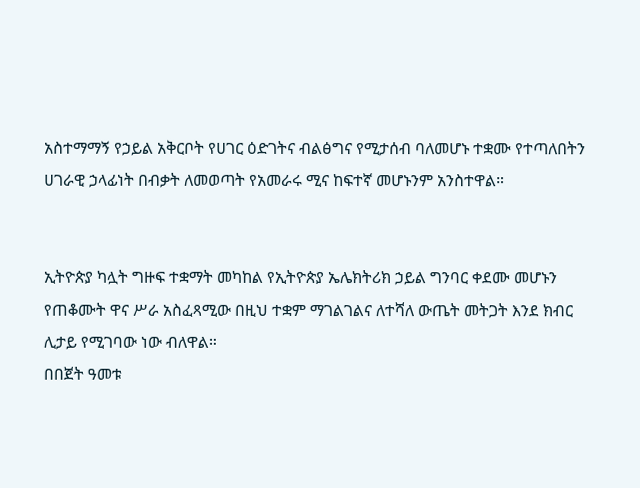አስተማማኝ የኃይል አቅርቦት የሀገር ዕድገትና ብልፅግና የሚታሰብ ባለመሆኑ ተቋሙ የተጣለበትን ሀገራዊ ኃላፊነት በብቃት ለመወጣት የአመራሩ ሚና ከፍተኛ መሆኑንም አንስተዋል።


ኢትዮጵያ ካሏት ግዙፍ ተቋማት መካከል የኢትዮጵያ ኤሌክትሪክ ኃይል ግንባር ቀደሙ መሆኑን የጠቆሙት ዋና ሥራ አስፈጻሚው በዚህ ተቋም ማገልገልና ለተሻለ ውጤት መትጋት እንደ ክብር ሊታይ የሚገባው ነው ብለዋል።
በበጀት ዓመቱ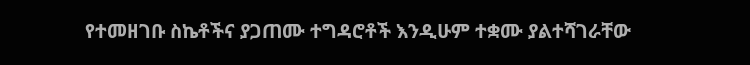የተመዘገቡ ስኬቶችና ያጋጠሙ ተግዳሮቶች እንዲሁም ተቋሙ ያልተሻገራቸው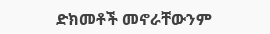ድክመቶች መኖራቸውንም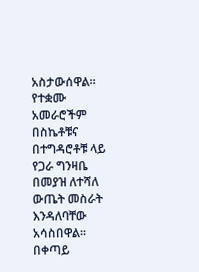አስታውሰዋል።
የተቋሙ አመራሮችም በስኬቶቹና በተግዳሮቶቹ ላይ የጋራ ግንዛቤ በመያዝ ለተሻለ ውጤት መስራት እንዳለባቸው አሳስበዋል።
በቀጣይ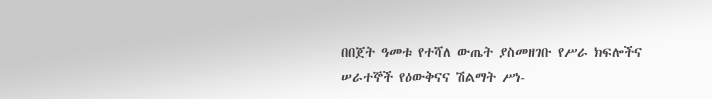በበጀት ዓመቱ የተሻለ ውጤት ያስመዘገቡ የሥራ ክፍሎችና ሠራተኞች የዕውቅናና ሽልማት ሥነ-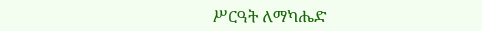ሥርዓት ለማካሔድ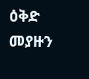ዕቅድ መያዙን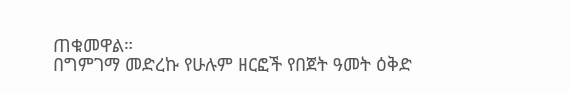ጠቁመዋል።
በግምገማ መድረኩ የሁሉም ዘርፎች የበጀት ዓመት ዕቅድ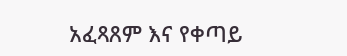አፈጻጸም እና የቀጣይ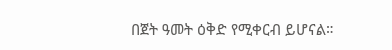በጀት ዓመት ዕቅድ የሚቀርብ ይሆናል።